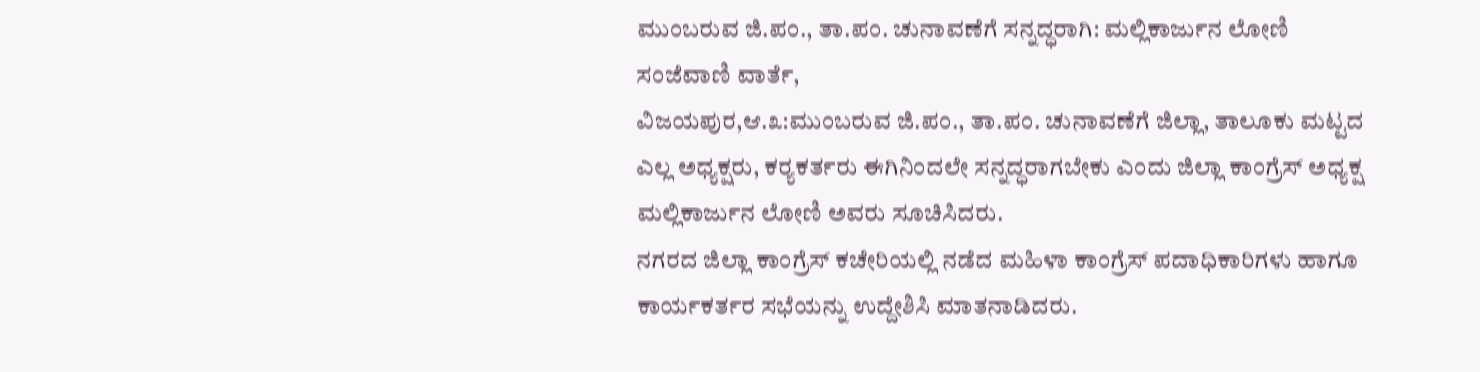ಮುಂಬರುವ ಜಿ.ಪಂ., ತಾ.ಪಂ. ಚುನಾವಣೆಗೆ ಸನ್ನದ್ಧರಾಗಿ: ಮಲ್ಲಿಕಾರ್ಜುನ ಲೋಣಿ
ಸಂಜೆವಾಣಿ ವಾರ್ತೆ,
ವಿಜಯಪುರ,ಆ.೩:ಮುಂಬರುವ ಜಿ.ಪಂ., ತಾ.ಪಂ. ಚುನಾವಣೆಗೆ ಜಿಲ್ಲಾ, ತಾಲೂಕು ಮಟ್ಟದ ಎಲ್ಲ ಅಧ್ಯಕ್ಷರು, ಕರ‍್ಯಕರ್ತರು ಈಗಿನಿಂದಲೇ ಸನ್ನದ್ಧರಾಗಬೇಕು ಎಂದು ಜಿಲ್ಲಾ ಕಾಂಗ್ರೆಸ್ ಅಧ್ಯಕ್ಷ ಮಲ್ಲಿಕಾರ್ಜುನ ಲೋಣಿ ಅವರು ಸೂಚಿಸಿದರು.
ನಗರದ ಜಿಲ್ಲಾ ಕಾಂಗ್ರೆಸ್ ಕಚೇರಿಯಲ್ಲಿ ನಡೆದ ಮಹಿಳಾ ಕಾಂಗ್ರೆಸ್ ಪದಾಧಿಕಾರಿಗಳು ಹಾಗೂ ಕಾರ್ಯಕರ್ತರ ಸಭೆಯನ್ನು ಉದ್ದೇಶಿಸಿ ಮಾತನಾಡಿದರು.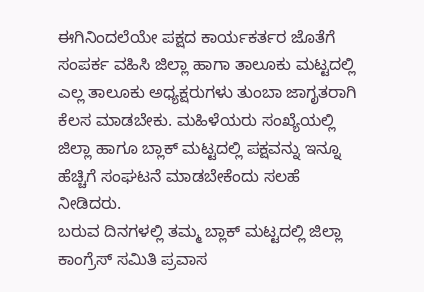ಈಗಿನಿಂದಲೆಯೇ ಪಕ್ಷದ ಕಾರ್ಯಕರ್ತರ ಜೊತೆಗೆ ಸಂಪರ್ಕ ವಹಿಸಿ ಜಿಲ್ಲಾ ಹಾಗಾ ತಾಲೂಕು ಮಟ್ಟದಲ್ಲಿ ಎಲ್ಲ ತಾಲೂಕು ಅಧ್ಯಕ್ಷರುಗಳು ತುಂಬಾ ಜಾಗೃತರಾಗಿ ಕೆಲಸ ಮಾಡಬೇಕು. ಮಹಿಳೆಯರು ಸಂಖ್ಯೆಯಲ್ಲಿ ಜಿಲ್ಲಾ ಹಾಗೂ ಬ್ಲಾಕ್ ಮಟ್ಟದಲ್ಲಿ ಪಕ್ಷವನ್ನು ಇನ್ನೂ ಹೆಚ್ಚಿಗೆ ಸಂಘಟನೆ ಮಾಡಬೇಕೆಂದು ಸಲಹೆ ನೀಡಿದರು.
ಬರುವ ದಿನಗಳಲ್ಲಿ ತಮ್ಮ ಬ್ಲಾಕ್ ಮಟ್ಟದಲ್ಲಿ ಜಿಲ್ಲಾ ಕಾಂಗ್ರೆಸ್ ಸಮಿತಿ ಪ್ರವಾಸ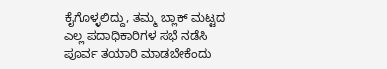ಕೈಗೊಳ್ಳಲಿದ್ದು, ತಮ್ಮ ಬ್ಲಾಕ್ ಮಟ್ಟದ ಎಲ್ಲ ಪದಾಧಿಕಾರಿಗಳ ಸಭೆ ನಡೆಸಿ ಪೂರ್ವ ತಯಾರಿ ಮಾಡಬೇಕೆಂದು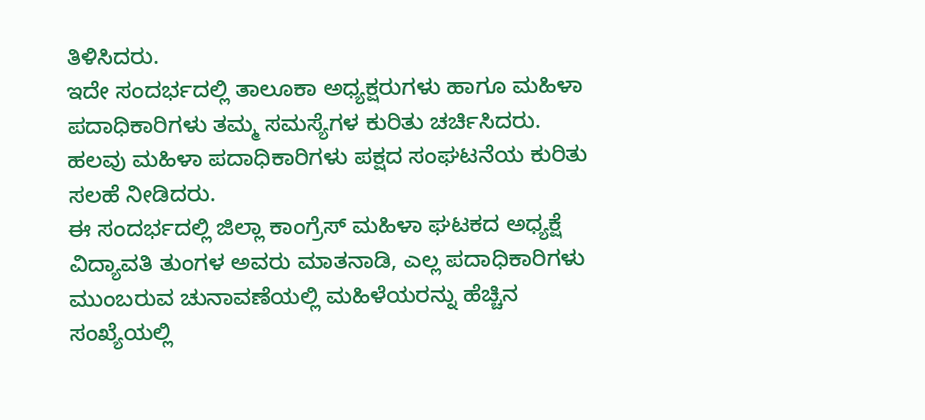ತಿಳಿಸಿದರು.
ಇದೇ ಸಂದರ್ಭದಲ್ಲಿ ತಾಲೂಕಾ ಅಧ್ಯಕ್ಷರುಗಳು ಹಾಗೂ ಮಹಿಳಾ ಪದಾಧಿಕಾರಿಗಳು ತಮ್ಮ ಸಮಸ್ಯೆಗಳ ಕುರಿತು ಚರ್ಚಿಸಿದರು. ಹಲವು ಮಹಿಳಾ ಪದಾಧಿಕಾರಿಗಳು ಪಕ್ಷದ ಸಂಘಟನೆಯ ಕುರಿತು ಸಲಹೆ ನೀಡಿದರು.
ಈ ಸಂದರ್ಭದಲ್ಲಿ ಜಿಲ್ಲಾ ಕಾಂಗ್ರೆಸ್ ಮಹಿಳಾ ಘಟಕದ ಅಧ್ಯಕ್ಷೆ ವಿದ್ಯಾವತಿ ತುಂಗಳ ಅವರು ಮಾತನಾಡಿ, ಎಲ್ಲ ಪದಾಧಿಕಾರಿಗಳು ಮುಂಬರುವ ಚುನಾವಣೆಯಲ್ಲಿ ಮಹಿಳೆಯರನ್ನು ಹೆಚ್ಚಿನ ಸಂಖ್ಯೆಯಲ್ಲಿ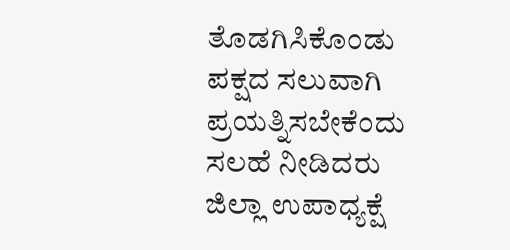ತೊಡಗಿಸಿಕೊಂಡು ಪಕ್ಷದ ಸಲುವಾಗಿ ಪ್ರಯತ್ನಿಸಬೇಕೆಂದು ಸಲಹೆ ನೀಡಿದರು
ಜಿಲ್ಲಾ ಉಪಾಧ್ಯಕ್ಷೆ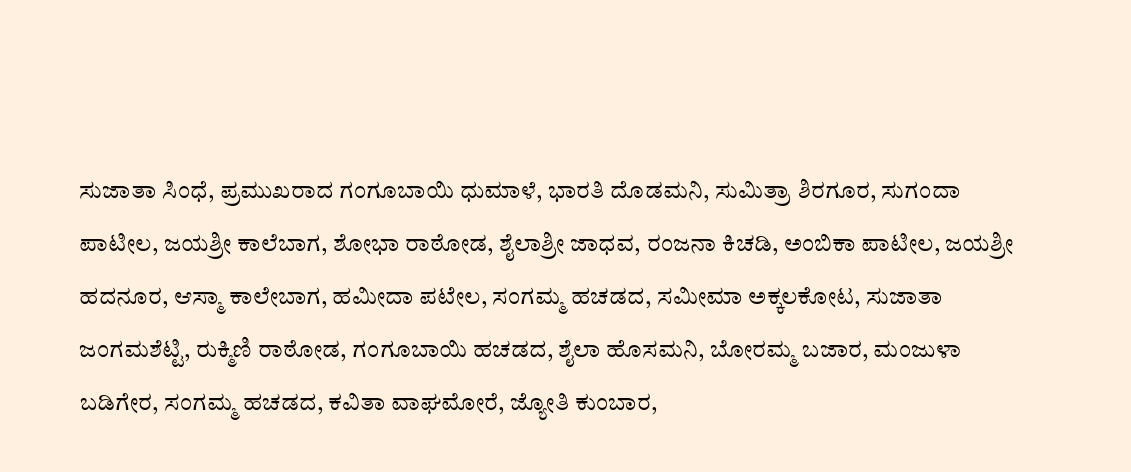ಸುಜಾತಾ ಸಿಂಧೆ, ಪ್ರಮುಖರಾದ ಗಂಗೂಬಾಯಿ ಧುಮಾಳೆ, ಭಾರತಿ ದೊಡಮನಿ, ಸುಮಿತ್ರಾ ಶಿರಗೂರ, ಸುಗಂದಾ ಪಾಟೀಲ, ಜಯಶ್ರೀ ಕಾಲೆಬಾಗ, ಶೋಭಾ ರಾಠೋಡ, ಶೈಲಾಶ್ರೀ ಜಾಧವ, ರಂಜನಾ ಕಿಚಡಿ, ಅಂಬಿಕಾ ಪಾಟೀಲ, ಜಯಶ್ರೀ ಹದನೂರ, ಆಸ್ಮಾ ಕಾಲೇಬಾಗ, ಹಮೀದಾ ಪಟೇಲ, ಸಂಗಮ್ಮ ಹಚಡದ, ಸಮೀಮಾ ಅಕ್ಕಲಕೋಟ, ಸುಜಾತಾ ಜಂಗಮಶೆಟ್ಟಿ, ರುಕ್ಮಿಣಿ ರಾಠೋಡ, ಗಂಗೂಬಾಯಿ ಹಚಡದ, ಶೈಲಾ ಹೊಸಮನಿ, ಬೋರಮ್ಮ ಬಜಾರ, ಮಂಜುಳಾ ಬಡಿಗೇರ, ಸಂಗಮ್ಮ ಹಚಡದ, ಕವಿತಾ ವಾಘಮೋರೆ, ಜ್ಯೋತಿ ಕುಂಬಾರ,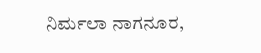ನಿರ್ಮಲಾ ನಾಗನೂರ,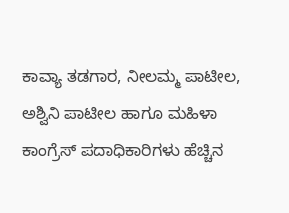ಕಾವ್ಯಾ ತಡಗಾರ, ನೀಲಮ್ಮ ಪಾಟೀಲ, ಅಶ್ವಿನಿ ಪಾಟೀಲ ಹಾಗೂ ಮಹಿಳಾ ಕಾಂಗ್ರೆಸ್ ಪದಾಧಿಕಾರಿಗಳು ಹೆಚ್ಚಿನ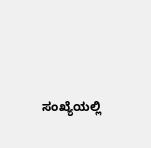ಸಂಖ್ಯೆಯಲ್ಲಿ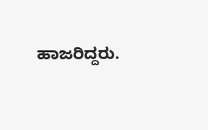ಹಾಜರಿದ್ದರು.